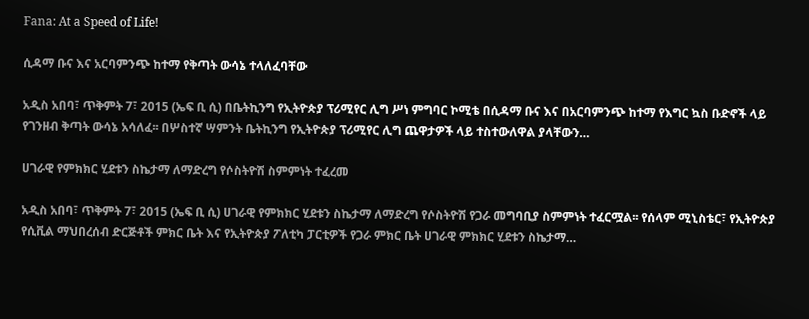Fana: At a Speed of Life!

ሲዳማ ቡና እና አርባምንጭ ከተማ የቅጣት ውሳኔ ተላለፈባቸው

አዲስ አበባ፣ ጥቅምት 7፣ 2015 (ኤፍ ቢ ሲ) በቤትኪንግ የኢትዮጵያ ፕሪሚየር ሊግ ሥነ ምግባር ኮሚቴ በሲዳማ ቡና እና በአርባምንጭ ከተማ የእግር ኳስ ቡድኖች ላይ የገንዘብ ቅጣት ውሳኔ አሳለፈ፡፡ በሦስተኛ ሣምንት ቤትኪንግ የኢትዮጵያ ፕሪሚየር ሊግ ጨዋታዎች ላይ ተስተውለዋል ያላቸውን…

ሀገራዊ የምክክር ሂደቱን ስኬታማ ለማድረግ የሶስትዮሽ ስምምነት ተፈረመ

አዲስ አበባ፣ ጥቅምት 7፣ 2015 (ኤፍ ቢ ሲ) ሀገራዊ የምክክር ሂደቱን ስኬታማ ለማድረግ የሶስትዮሽ የጋራ መግባቢያ ስምምነት ተፈርሟል፡፡ የሰላም ሚኒስቴር፣ የኢትዮጵያ የሲቪል ማህበረሰብ ድርጅቶች ምክር ቤት እና የኢትዮጵያ ፖለቲካ ፓርቲዎች የጋራ ምክር ቤት ሀገራዊ ምክክር ሂደቱን ስኬታማ…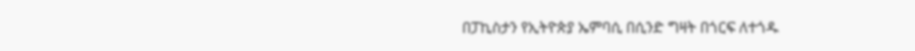በፓኪስታን የኢትዮጵያ ኤምባሲ በሲንድ ግዛት በጎርፍ ለተጎዱ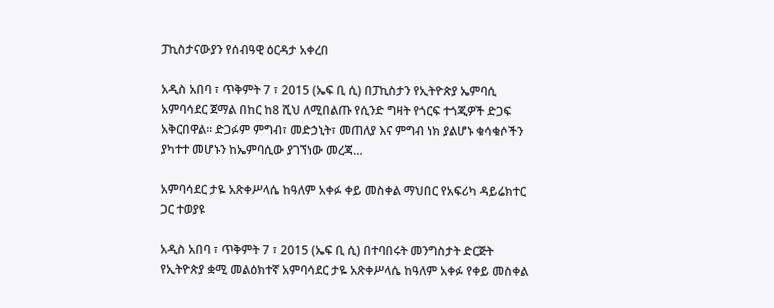ፓኪስታናውያን የሰብዓዊ ዕርዳታ አቀረበ

አዲስ አበባ ፣ ጥቅምት 7 ፣ 2015 (ኤፍ ቢ ሲ) በፓኪስታን የኢትዮጵያ ኤምባሲ አምባሳደር ጀማል በከር ከ8 ሺህ ለሚበልጡ የሲንድ ግዛት የጎርፍ ተጎጂዎች ድጋፍ አቅርበዋል፡፡ ድጋፉም ምግብ፣ መድኃኒት፣ መጠለያ እና ምግብ ነክ ያልሆኑ ቁሳቁሶችን ያካተተ መሆኑን ከኤምባሲው ያገኘነው መረጃ…

አምባሳደር ታዬ አጽቀሥላሴ ከዓለም አቀፉ ቀይ መስቀል ማህበር የአፍሪካ ዳይሬክተር ጋር ተወያዩ

አዲስ አበባ ፣ ጥቅምት 7 ፣ 2015 (ኤፍ ቢ ሲ) በተባበሩት መንግስታት ድርጅት የኢትዮጵያ ቋሚ መልዕክተኛ አምባሳደር ታዬ አጽቀሥላሴ ከዓለም አቀፉ የቀይ መስቀል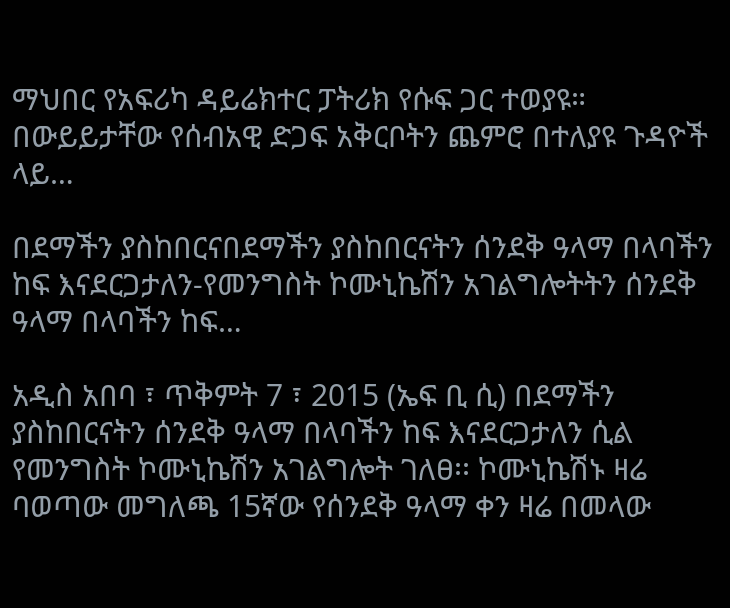ማህበር የአፍሪካ ዳይሬክተር ፓትሪክ የሱፍ ጋር ተወያዩ። በውይይታቸው የሰብአዊ ድጋፍ አቅርቦትን ጨምሮ በተለያዩ ጉዳዮች ላይ…

በደማችን ያስከበርናበደማችን ያስከበርናትን ሰንደቅ ዓላማ በላባችን ከፍ እናደርጋታለን-የመንግስት ኮሙኒኬሽን አገልግሎትትን ሰንደቅ ዓላማ በላባችን ከፍ…

አዲስ አበባ ፣ ጥቅምት 7 ፣ 2015 (ኤፍ ቢ ሲ) በደማችን ያስከበርናትን ሰንደቅ ዓላማ በላባችን ከፍ እናደርጋታለን ሲል የመንግስት ኮሙኒኬሽን አገልግሎት ገለፀ፡፡ ኮሙኒኬሽኑ ዛሬ ባወጣው መግለጫ 15ኛው የሰንደቅ ዓላማ ቀን ዛሬ በመላው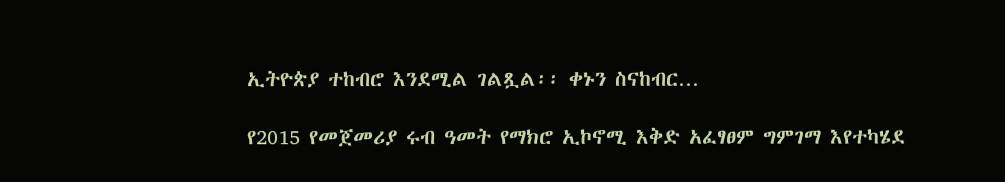ኢትዮጵያ ተከብሮ እንደሚል ገልጿል፡፡ ቀኑን ስናከብር…

የ2015 የመጀመሪያ ሩብ ዓመት የማክሮ ኢኮኖሚ እቅድ አፈፃፀም ግምገማ እየተካሄደ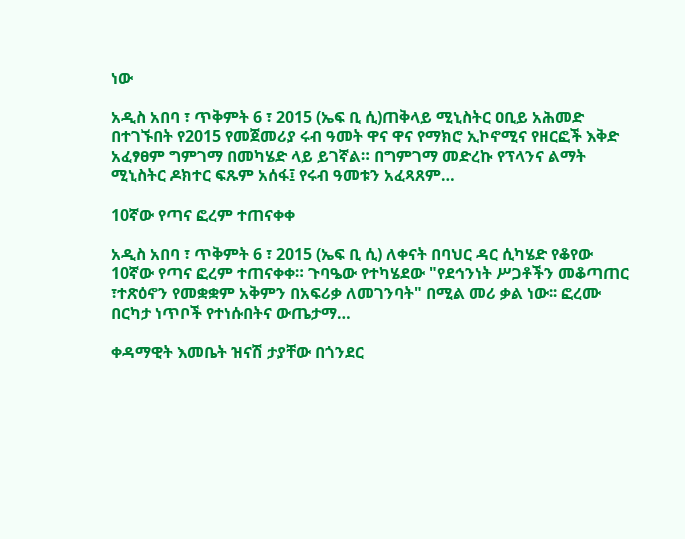ነው

አዲስ አበባ ፣ ጥቅምት 6 ፣ 2015 (ኤፍ ቢ ሲ)ጠቅላይ ሚኒስትር ዐቢይ አሕመድ በተገኙበት የ2015 የመጀመሪያ ሩብ ዓመት ዋና ዋና የማክሮ ኢኮኖሚና የዘርፎች እቅድ አፈፃፀም ግምገማ በመካሄድ ላይ ይገኛል። በግምገማ መድረኩ የፕላንና ልማት ሚኒስትር ዶክተር ፍጹም አሰፋ፤ የሩብ ዓመቱን አፈጻጸም…

10ኛው የጣና ፎረም ተጠናቀቀ

አዲስ አበባ ፣ ጥቅምት 6 ፣ 2015 (ኤፍ ቢ ሲ) ለቀናት በባህር ዳር ሲካሄድ የቆየው 10ኛው የጣና ፎረም ተጠናቀቀ። ጉባዔው የተካሄደው "የደኅንነት ሥጋቶችን መቆጣጠር ፣ተጽዕኖን የመቋቋም አቅምን በአፍሪቃ ለመገንባት" በሚል መሪ ቃል ነው፡፡ ፎረሙ በርካታ ነጥቦች የተነሱበትና ውጤታማ…

ቀዳማዊት እመቤት ዝናሽ ታያቸው በጎንደር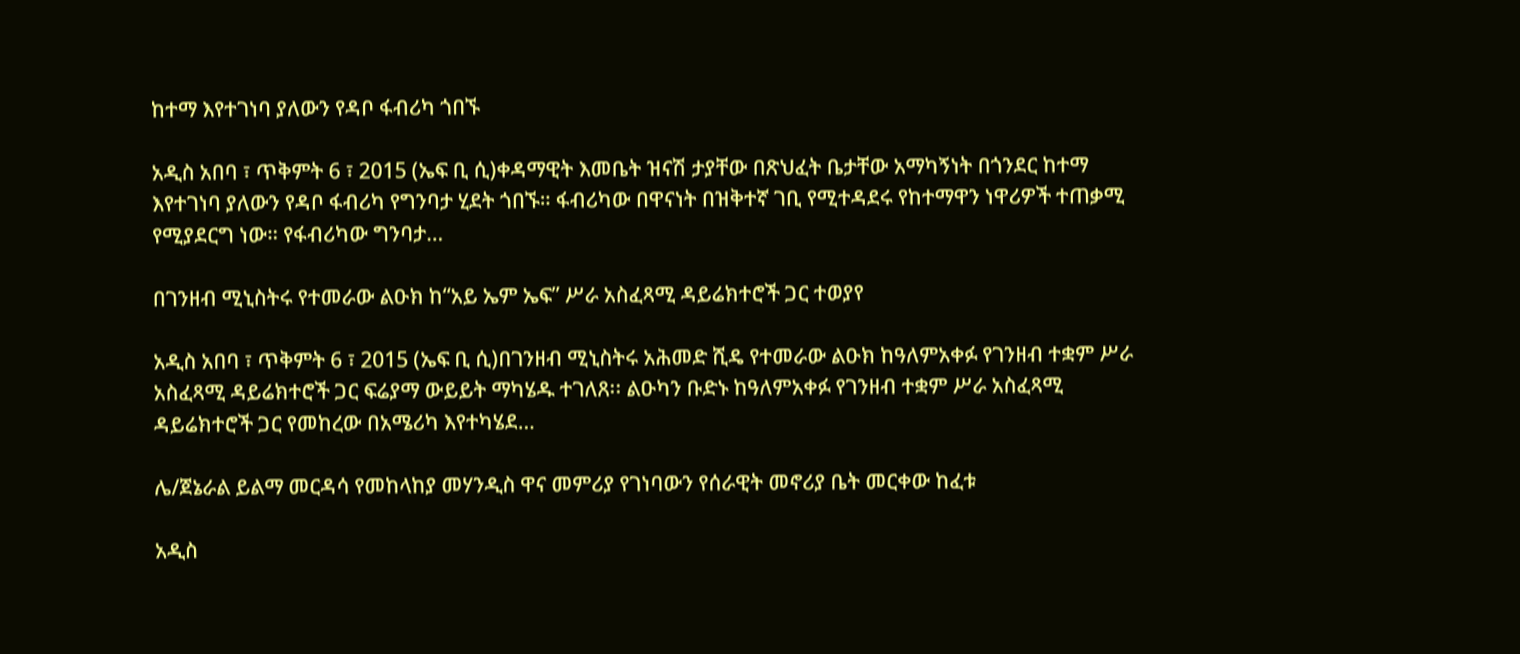ከተማ እየተገነባ ያለውን የዳቦ ፋብሪካ ጎበኙ

አዲስ አበባ ፣ ጥቅምት 6 ፣ 2015 (ኤፍ ቢ ሲ)ቀዳማዊት እመቤት ዝናሽ ታያቸው በጽህፈት ቤታቸው አማካኝነት በጎንደር ከተማ እየተገነባ ያለውን የዳቦ ፋብሪካ የግንባታ ሂደት ጎበኙ። ፋብሪካው በዋናነት በዝቅተኛ ገቢ የሚተዳደሩ የከተማዋን ነዋሪዎች ተጠቃሚ የሚያደርግ ነው። የፋብሪካው ግንባታ…

በገንዘብ ሚኒስትሩ የተመራው ልዑክ ከ“አይ ኤም ኤፍ” ሥራ አስፈጻሚ ዳይሬክተሮች ጋር ተወያየ

አዲስ አበባ ፣ ጥቅምት 6 ፣ 2015 (ኤፍ ቢ ሲ)በገንዘብ ሚኒስትሩ አሕመድ ሺዴ የተመራው ልዑክ ከዓለምአቀፉ የገንዘብ ተቋም ሥራ አስፈጻሚ ዳይሬክተሮች ጋር ፍሬያማ ውይይት ማካሄዱ ተገለጸ፡፡ ልዑካን ቡድኑ ከዓለምአቀፉ የገንዘብ ተቋም ሥራ አስፈጻሚ ዳይሬክተሮች ጋር የመከረው በአሜሪካ እየተካሄደ…

ሌ/ጀኔራል ይልማ መርዳሳ የመከላከያ መሃንዲስ ዋና መምሪያ የገነባውን የሰራዊት መኖሪያ ቤት መርቀው ከፈቱ

አዲስ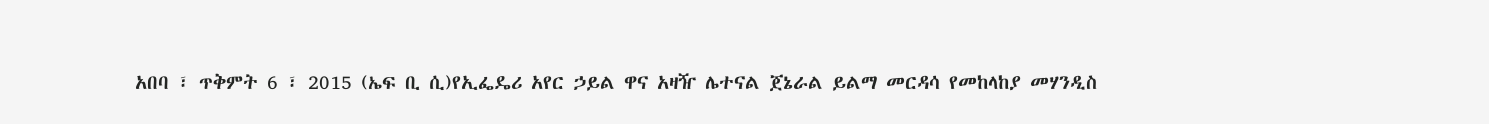አበባ ፣ ጥቅምት 6 ፣ 2015 (ኤፍ ቢ ሲ)የኢፌዴሪ አየር ኃይል ዋና አዛዥ ሌተናል ጀኔራል ይልማ መርዳሳ የመከላከያ መሃንዲስ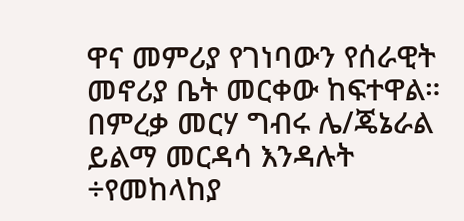ዋና መምሪያ የገነባውን የሰራዊት መኖሪያ ቤት መርቀው ከፍተዋል። በምረቃ መርሃ ግብሩ ሌ/ጄኔራል ይልማ መርዳሳ እንዳሉት ÷የመከላከያ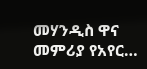መሃንዲስ ዋና መምሪያ የአየር…